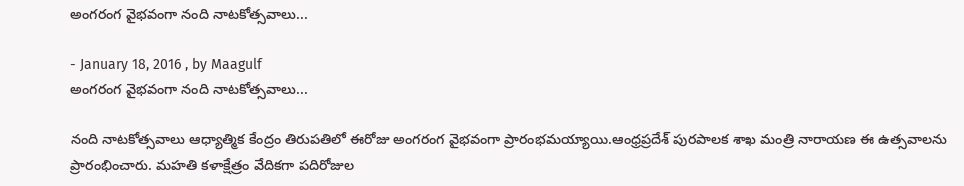అంగరంగ వైభవంగా నంది నాటకోత్సవాలు...

- January 18, 2016 , by Maagulf
అంగరంగ వైభవంగా నంది నాటకోత్సవాలు...

నంది నాటకోత్సవాలు ఆధ్యాత్మిక కేంద్రం తిరుపతిలో ఈరోజు అంగరంగ వైభవంగా ప్రారంభమయ్యాయి.ఆంధ్రప్రదేశ్‌ పురపాలక శాఖ మంత్రి నారాయణ ఈ ఉత్సవాలను ప్రారంభించారు. మహతి కళాక్షేత్రం వేదికగా పదిరోజుల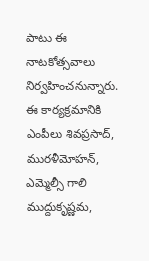పాటు ఈ నాటకోత్సవాలు నిర్వహించనున్నారు. ఈ కార్యక్రమానికి ఎంపీలు శివప్రసాద్‌, మురళీమోహన్‌, ఎమ్మెల్సీ గాలి ముద్దుకృష్ణమ,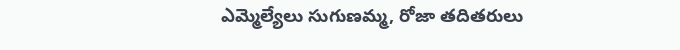ఎమ్మెల్యేలు సుగుణమ్మ, రోజా తదితరులు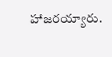హాజరయ్యారు.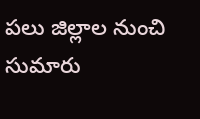పలు జిల్లాల నుంచి సుమారు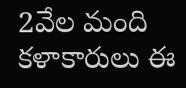2వేల మంది కళాకారులు ఈ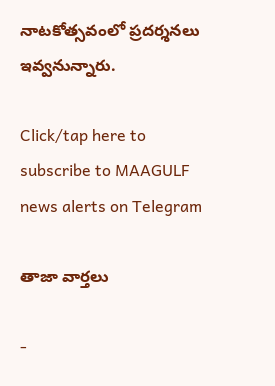నాటకోత్సవంలో ప్రదర్శనలు ఇవ్వనున్నారు.

Click/tap here to subscribe to MAAGULF news alerts on Telegram

తాజా వార్తలు

-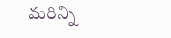మరిన్ని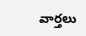వార్తలు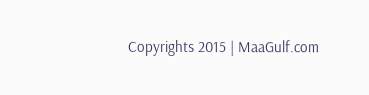Copyrights 2015 | MaaGulf.com